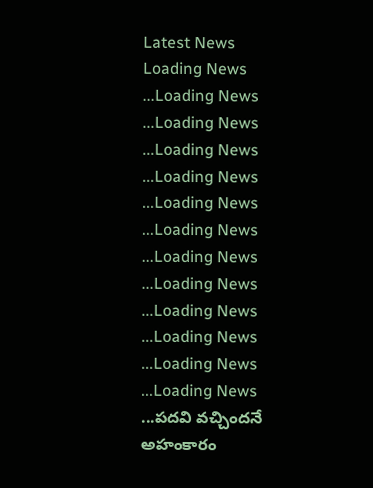Latest News
Loading News ...Loading News ...Loading News ...Loading News ...Loading News ...Loading News ...Loading News ...Loading News ...Loading News ...Loading News ...Loading News ...Loading News ...Loading News ...పదవి వచ్చిందనే అహంకారం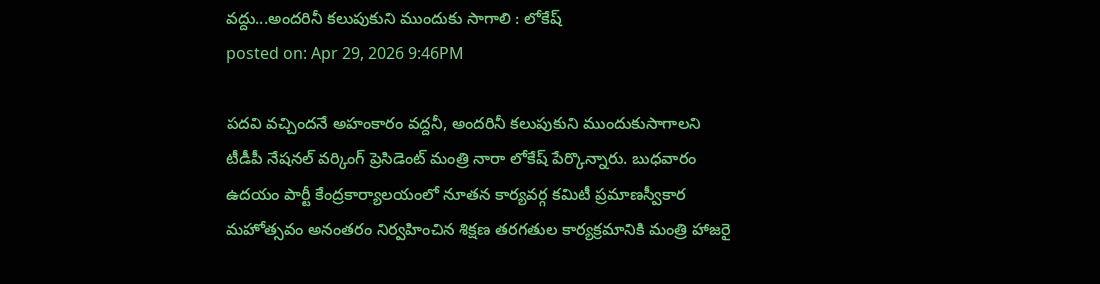వద్దు...అందరినీ కలుపుకుని ముందుకు సాగాలి : లోకేష్
posted on: Apr 29, 2026 9:46PM

పదవి వచ్చిందనే అహంకారం వద్దనీ, అందరినీ కలుపుకుని ముందుకుసాగాలని టీడీపీ నేషనల్ వర్కింగ్ ప్రెసిడెంట్ మంత్రి నారా లోకేష్ పేర్కొన్నారు. బుధవారం ఉదయం పార్టీ కేంద్రకార్యాలయంలో నూతన కార్యవర్గ కమిటీ ప్రమాణస్వీకార మహోత్సవం అనంతరం నిర్వహించిన శిక్షణ తరగతుల కార్యక్రమానికి మంత్రి హాజరై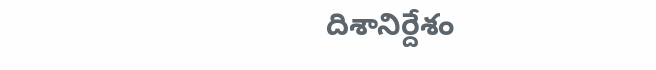దిశానిర్దేశం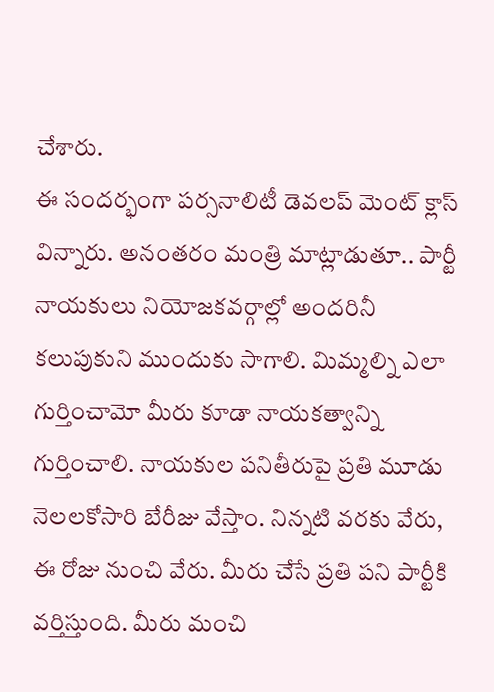చేశారు.
ఈ సందర్భంగా పర్సనాలిటీ డెవలప్ మెంట్ క్లాస్ విన్నారు. అనంతరం మంత్రి మాట్లాడుతూ.. పార్టీ నాయకులు నియోజకవర్గాల్లో అందరినీ కలుపుకుని ముందుకు సాగాలి. మిమ్మల్ని ఎలా గుర్తించామో మీరు కూడా నాయకత్వాన్ని గుర్తించాలి. నాయకుల పనితీరుపై ప్రతి మూడు నెలలకోసారి బేరీజు వేస్తాం. నిన్నటి వరకు వేరు, ఈ రోజు నుంచి వేరు. మీరు చేసే ప్రతి పని పార్టీకి వర్తిస్తుంది. మీరు మంచి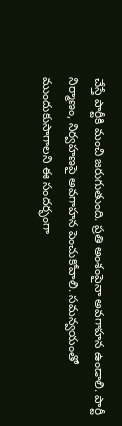చేస్తే పార్టీకి మంచి జరుగుతుంది. ప్రతి అంశంపైనా అవగాహన ఉండాలి. పార్టీ నిర్మాణం, నిర్వహణపై అవగాహన పెంచుకోవాలి. సమన్వయంతో ముందుకుసాగాలని ఈ సందర్భంగా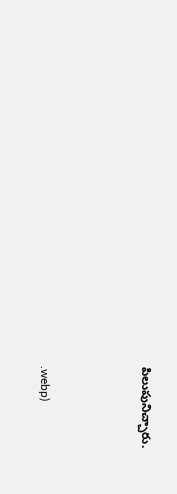పిలుపునిచ్చారు.



.webp)